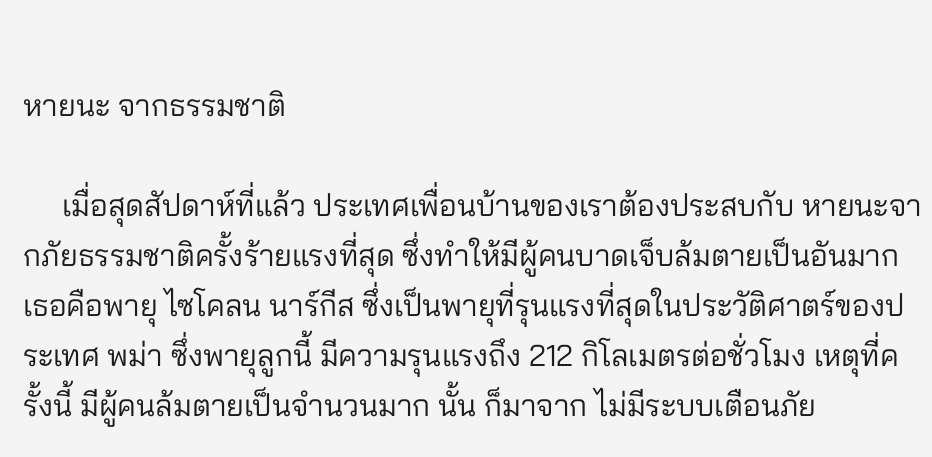หายนะ จากธรรมชาติ

     เมื่อสุดสัปดาห์ที่แล้ว ประเทศเพื่อนบ้านของเราต้องประสบกับ หายนะจากภัยธรรมชาติครั้งร้ายแรงที่สุด ซึ่งทำให้มีผู้คนบาดเจ็บล้มตายเป็นอันมาก  เธอคือพายุ ไซโคลน นาร์กีส ซึ่งเป็นพายุที่รุนแรงที่สุดในประวัติศาตร์ของประเทศ พม่า ซึ่งพายุลูกนี้ มีความรุนแรงถึง 212 กิโลเมตรต่อชั่วโมง เหตุที่ครั้งนี้ มีผู้คนล้มตายเป็นจำนวนมาก นั้น ก็มาจาก ไม่มีระบบเตือนภัย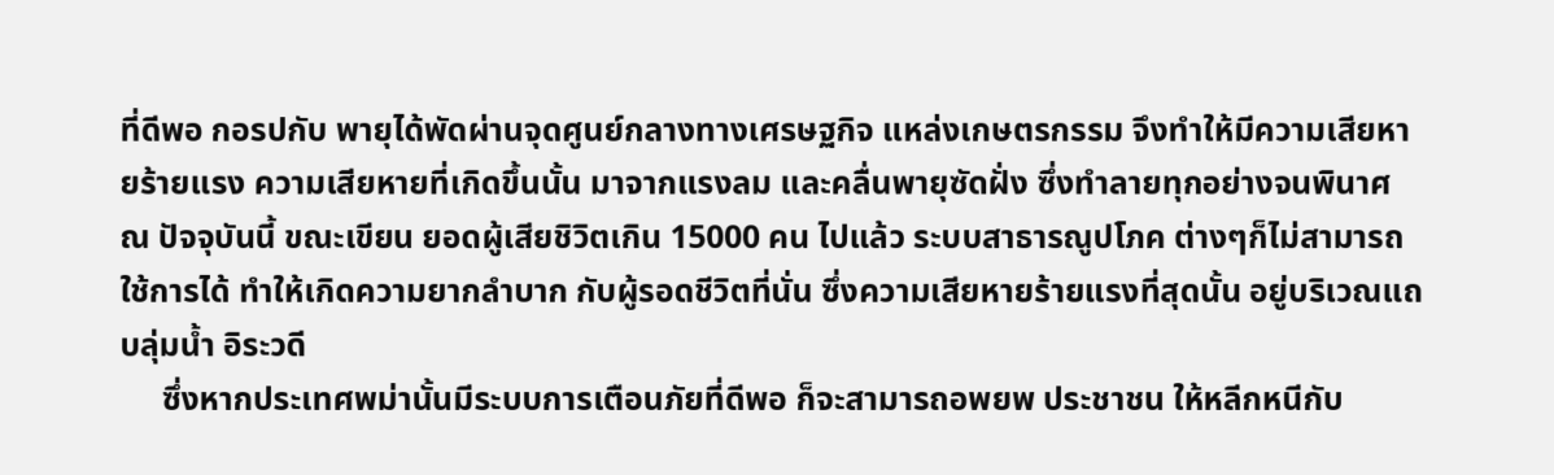ที่ดีพอ กอรปกับ พายุได้พัดผ่านจุดศูนย์กลางทางเศรษฐกิจ แหล่งเกษตรกรรม จึงทำให้มีความเสียหายร้ายแรง ความเสียหายที่เกิดขึ้นนั้น มาจากแรงลม และคลื่นพายุซัดฝั่ง ซึ่งทำลายทุกอย่างจนพินาศ ณ ปัจจุบันนี้ ขณะเขียน ยอดผู้เสียชิวิตเกิน 15000 คน ไปแล้ว ระบบสาธารณูปโภค ต่างๆก็ไม่สามารถ ใช้การได้ ทำให้เกิดความยากลำบาก กับผู้รอดชีวิตที่นั่น ซึ่งความเสียหายร้ายแรงที่สุดนั้น อยู่บริเวณแถบลุ่มน้ำ อิระวดี
     ซึ่งหากประเทศพม่านั้นมีระบบการเตือนภัยที่ดีพอ ก็จะสามารถอพยพ ประชาชน ให้หลีกหนีกับ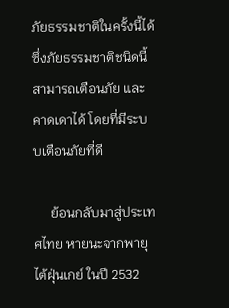ภัยธรรมชาติในครั้งนี้ได้ ซึ่งภัยธรรมชาติชนิดนี้สามารถเตือนภัย และคาดเดาได้ โดยที่มีระบบเตือนภัยที่ดี

     ย้อนกลับมาสู่ประเทศไทย หายนะจากพายุไต้ฝุ่นเกย์ ในปี 2532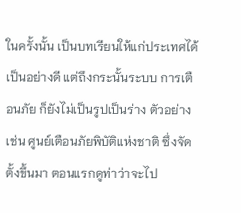ในครั้งนั้น เป็นบทเรียนให้แก่ประเทศได้เป็นอย่างดี แต่ถึงกระนั้นระบบ การเตือนภัย ก็ยังไม่เป็นรูปเป็นร่าง ตัวอย่างเช่น ศูนย์เตือนภัยพิบัติแห่งชาติ ซึ่งจัดตั้งขึ้นมา ตอนแรกดูท่าว่าจะไป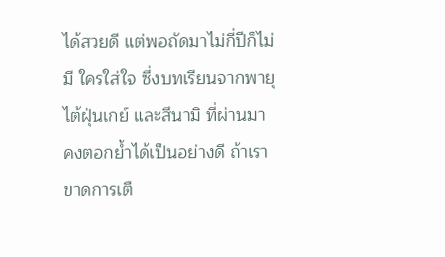ได้สวยดี แต่พอถัดมาไม่กี่ปีก็ไม่มี ใครใส่ใจ ซึ่งบทเรียนจากพายุไต้ฝุ่นเกย์ และสึนามิ ที่ผ่านมา คงตอกย้ำได้เป็นอย่างดี ถ้าเราขาดการเตื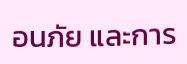อนภัย และการ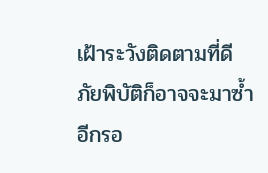เฝ้าระวังติดตามที่ดี ภัยพิบัติก็อาจจะมาซ้ำอีกรอ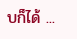บก็ได้ ...